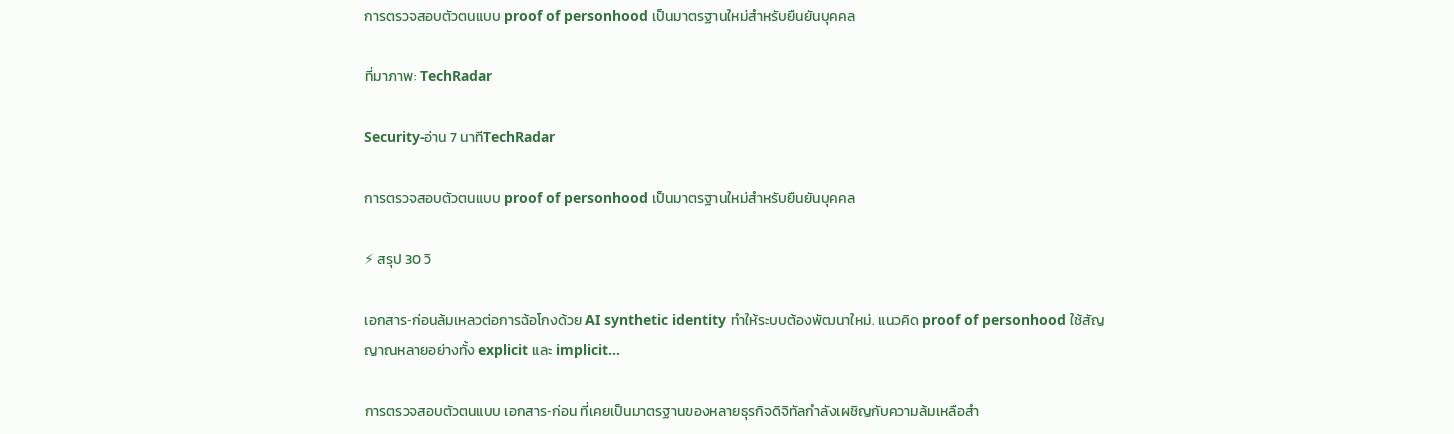การตรวจสอบตัวตนแบบ proof of personhood เป็นมาตรฐานใหม่สำหรับยืนยันบุคคล

ที่มาภาพ: TechRadar

Security-อ่าน 7 นาทีTechRadar

การตรวจสอบตัวตนแบบ proof of personhood เป็นมาตรฐานใหม่สำหรับยืนยันบุคคล

⚡ สรุป 30 วิ

เอกสาร‑ก่อนล้มเหลวต่อการฉ้อโกงด้วย AI synthetic identity ทำให้ระบบต้องพัฒนาใหม่. แนวคิด proof of personhood ใช้สัญญาณหลายอย่างทั้ง explicit และ implicit…

การตรวจสอบตัวตนแบบ เอกสาร‑ก่อน ที่เคยเป็นมาตรฐานของหลายธุรกิจดิจิทัลกำลังเผชิญกับความล้มเหลือสำ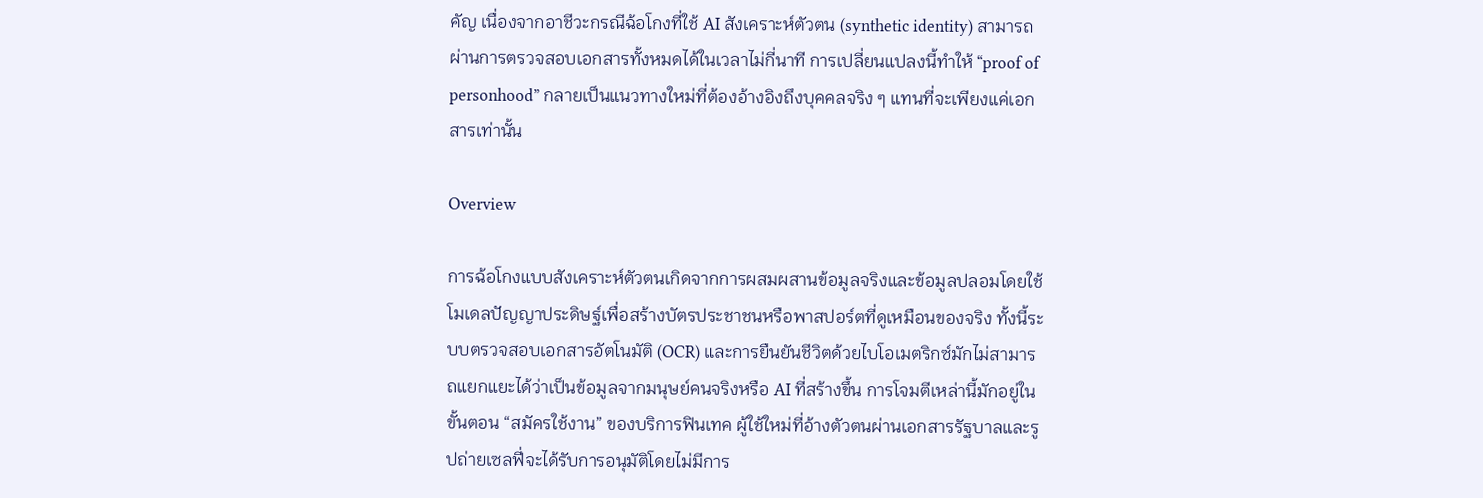คัญ เนื่องจากอาชีวะกรณีฉ้อโกงที่ใช้ AI สังเคราะห์ตัวตน (synthetic identity) สามารถผ่านการตรวจสอบเอกสารทั้งหมดได้ในเวลาไม่กี่นาที การเปลี่ยนแปลงนี้ทำให้ “proof of personhood” กลายเป็นแนวทางใหม่ที่ต้องอ้างอิงถึงบุคคลจริง ๆ แทนที่จะเพียงแค่เอกสารเท่านั้น

Overview

การฉ้อโกงแบบสังเคราะห์ตัวตนเกิดจากการผสมผสานข้อมูลจริงและข้อมูลปลอมโดยใช้โมเดลปัญญาประดิษฐ์เพื่อสร้างบัตรประชาชนหรือพาสปอร์ตที่ดูเหมือนของจริง ทั้งนี้ระบบตรวจสอบเอกสารอัตโนมัติ (OCR) และการยืนยันชีวิตด้วยไบโอเมตริกซ์มักไม่สามารถแยกแยะได้ว่าเป็นข้อมูลจากมนุษย์คนจริงหรือ AI ที่สร้างขึ้น การโจมตีเหล่านี้มักอยู่ในขั้นตอน “สมัครใช้งาน” ของบริการฟินเทค ผู้ใช้ใหม่ที่อ้างตัวตนผ่านเอกสารรัฐบาลและรูปถ่ายเซลฟี่จะได้รับการอนุมัติโดยไม่มีการ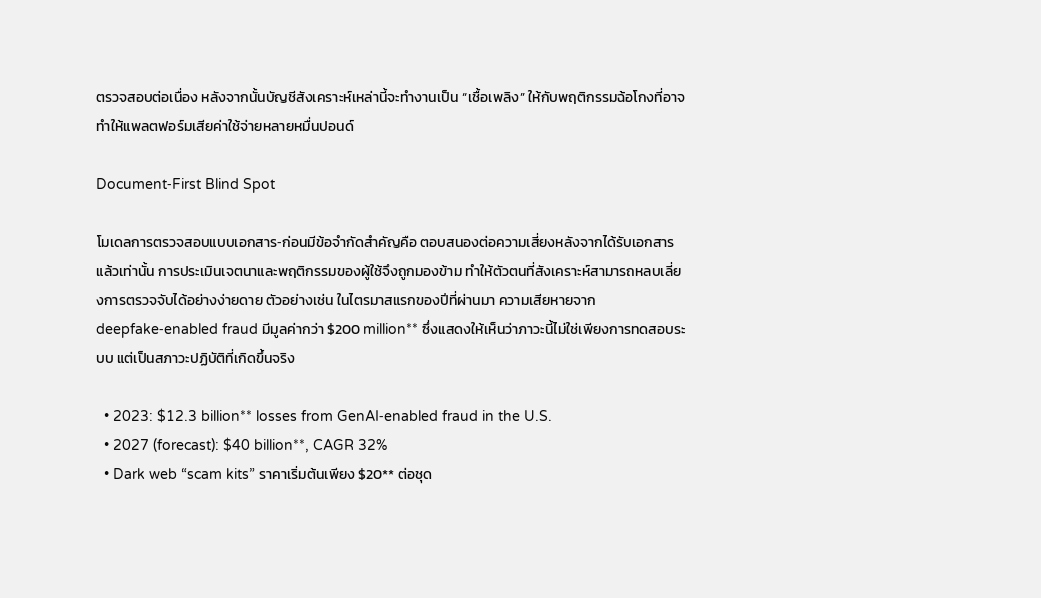ตรวจสอบต่อเนื่อง หลังจากนั้นบัญชีสังเคราะห์เหล่านี้จะทำงานเป็น “เชื้อเพลิง” ให้กับพฤติกรรมฉ้อโกงที่อาจทำให้แพลตฟอร์มเสียค่าใช้จ่ายหลายหมื่นปอนด์

Document‑First Blind Spot

โมเดลการตรวจสอบแบบเอกสาร‑ก่อนมีข้อจำกัดสำคัญคือ ตอบสนองต่อความเสี่ยงหลังจากได้รับเอกสารแล้วเท่านั้น การประเมินเจตนาและพฤติกรรมของผู้ใช้จึงถูกมองข้าม ทำให้ตัวตนที่สังเคราะห์สามารถหลบเลี่ยงการตรวจจับได้อย่างง่ายดาย ตัวอย่างเช่น ในไตรมาสแรกของปีที่ผ่านมา ความเสียหายจาก deepfake‑enabled fraud มีมูลค่ากว่า $200 million** ซึ่งแสดงให้เห็นว่าภาวะนี้ไม่ใช่เพียงการทดสอบระบบ แต่เป็นสภาวะปฏิบัติที่เกิดขึ้นจริง

  • 2023: $12.3 billion** losses from GenAI‑enabled fraud in the U.S.
  • 2027 (forecast): $40 billion**, CAGR 32%
  • Dark web “scam kits” ราคาเริ่มต้นเพียง $20** ต่อชุด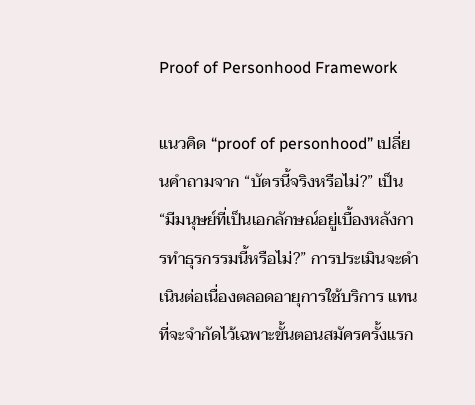Proof of Personhood Framework

แนวคิด “proof of personhood” เปลี่ยนคำถามจาก “บัตรนี้จริงหรือไม่?” เป็น “มีมนุษย์ที่เป็นเอกลักษณ์อยู่เบื้องหลังการทำธุรกรรมนี้หรือไม่?” การประเมินจะดำเนินต่อเนื่องตลอดอายุการใช้บริการ แทนที่จะจำกัดไว้เฉพาะขั้นตอนสมัครครั้งแรก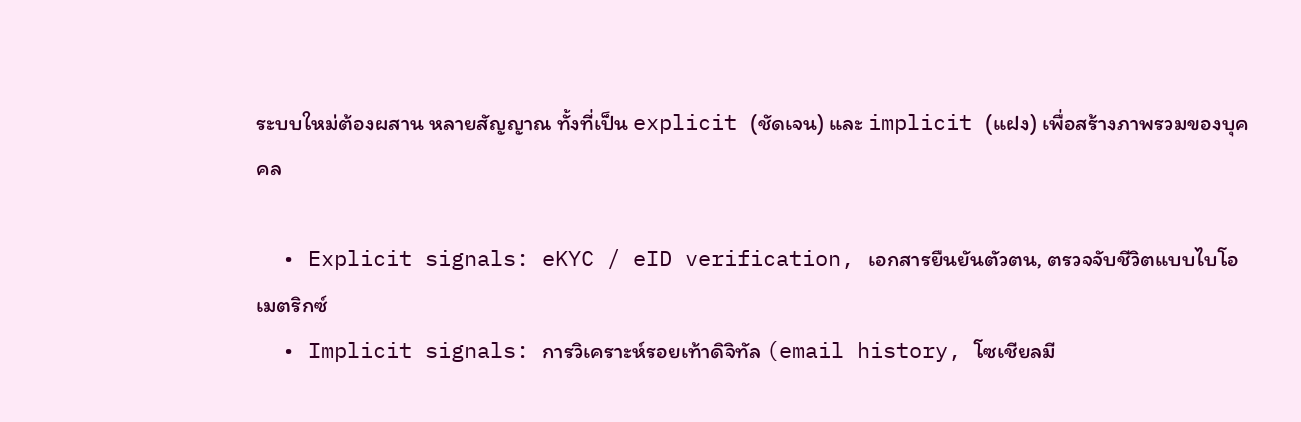ระบบใหม่ต้องผสาน หลายสัญญาณ ทั้งที่เป็น explicit (ชัดเจน) และ implicit (แฝง) เพื่อสร้างภาพรวมของบุคคล

  • Explicit signals: eKYC / eID verification, เอกสารยืนยันตัวตน, ตรวจจับชีวิตแบบไบโอเมตริกซ์
  • Implicit signals: การวิเคราะห์รอยเท้าดิจิทัล (email history, โซเชียลมี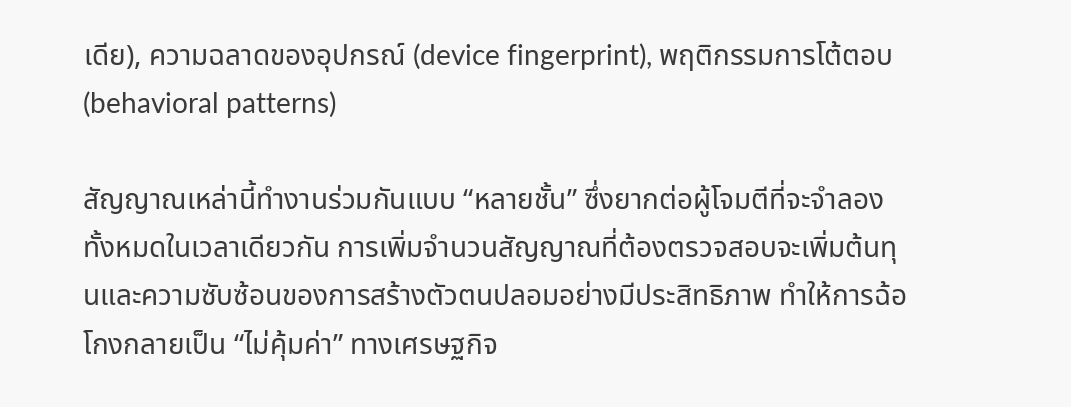เดีย), ความฉลาดของอุปกรณ์ (device fingerprint), พฤติกรรมการโต้ตอบ (behavioral patterns)

สัญญาณเหล่านี้ทำงานร่วมกันแบบ “หลายชั้น” ซึ่งยากต่อผู้โจมตีที่จะจำลองทั้งหมดในเวลาเดียวกัน การเพิ่มจำนวนสัญญาณที่ต้องตรวจสอบจะเพิ่มต้นทุนและความซับซ้อนของการสร้างตัวตนปลอมอย่างมีประสิทธิภาพ ทำให้การฉ้อโกงกลายเป็น “ไม่คุ้มค่า” ทางเศรษฐกิจ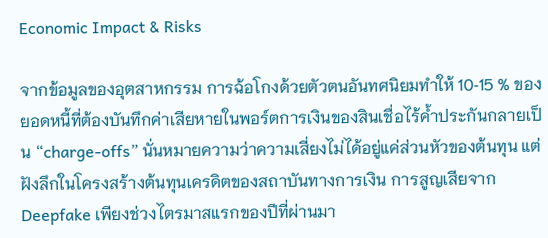Economic Impact & Risks

จากข้อมูลของอุตสาหกรรม การฉ้อโกงด้วยตัวตนอันทศนิยมทำให้ 10‑15 % ของยอดหนี้ที่ต้องบันทึกค่าเสียหายในพอร์ตการเงินของสินเชื่อไร้ค้ำประกันกลายเป็น “charge‑offs” นั่นหมายความว่าความเสี่ยงไม่ได้อยู่แค่ส่วนหัวของต้นทุน แต่ฝังลึกในโครงสร้างต้นทุนเครดิตของสถาบันทางการเงิน การสูญเสียจาก Deepfake เพียงช่วงไตรมาสแรกของปีที่ผ่านมา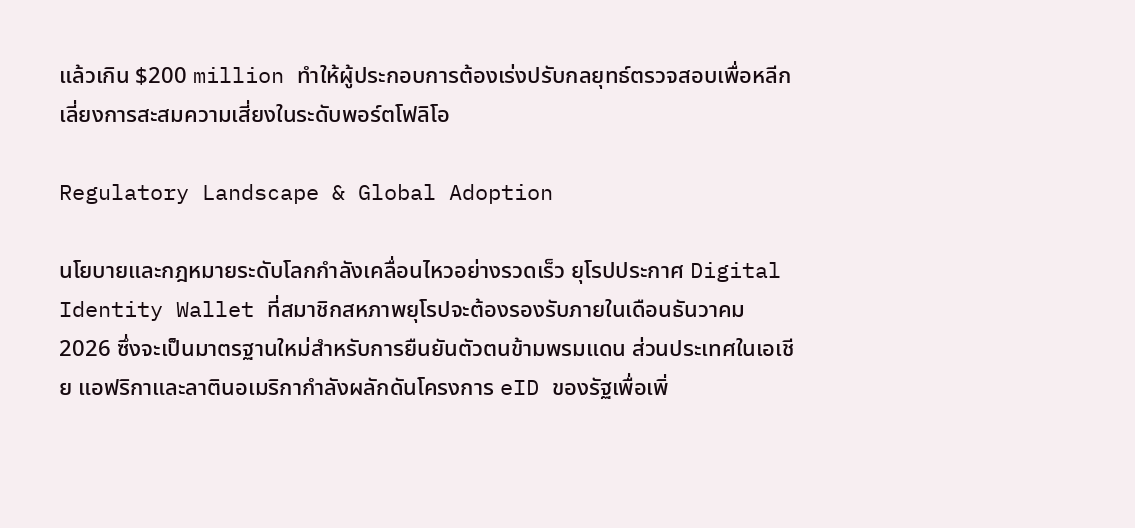แล้วเกิน $200 million ทำให้ผู้ประกอบการต้องเร่งปรับกลยุทธ์ตรวจสอบเพื่อหลีกเลี่ยงการสะสมความเสี่ยงในระดับพอร์ตโฟลิโอ

Regulatory Landscape & Global Adoption

นโยบายและกฎหมายระดับโลกกำลังเคลื่อนไหวอย่างรวดเร็ว ยุโรปประกาศ Digital Identity Wallet ที่สมาชิกสหภาพยุโรปจะต้องรองรับภายในเดือนธันวาคม 2026 ซึ่งจะเป็นมาตรฐานใหม่สำหรับการยืนยันตัวตนข้ามพรมแดน ส่วนประเทศในเอเชีย แอฟริกาและลาตินอเมริกากำลังผลักดันโครงการ eID ของรัฐเพื่อเพิ่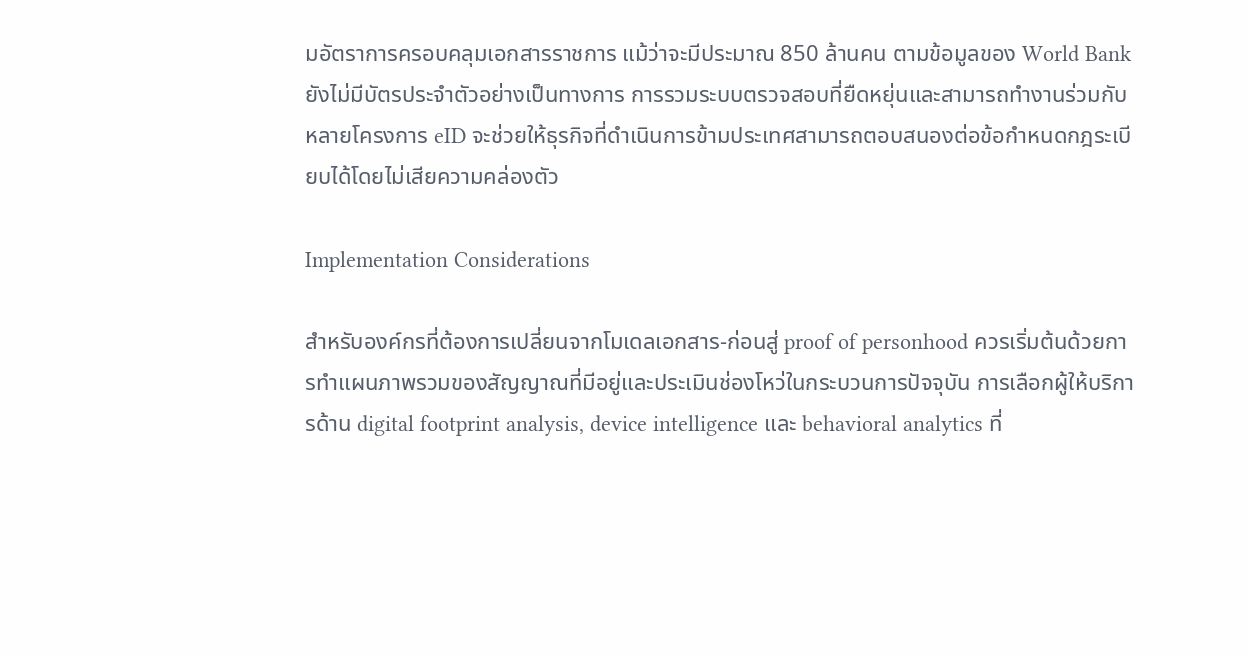มอัตราการครอบคลุมเอกสารราชการ แม้ว่าจะมีประมาณ 850 ล้านคน ตามข้อมูลของ World Bank ยังไม่มีบัตรประจำตัวอย่างเป็นทางการ การรวมระบบตรวจสอบที่ยืดหยุ่นและสามารถทำงานร่วมกับหลายโครงการ eID จะช่วยให้ธุรกิจที่ดำเนินการข้ามประเทศสามารถตอบสนองต่อข้อกำหนดกฎระเบียบได้โดยไม่เสียความคล่องตัว

Implementation Considerations

สำหรับองค์กรที่ต้องการเปลี่ยนจากโมเดลเอกสาร‑ก่อนสู่ proof of personhood ควรเริ่มต้นด้วยการทำแผนภาพรวมของสัญญาณที่มีอยู่และประเมินช่องโหว่ในกระบวนการปัจจุบัน การเลือกผู้ให้บริการด้าน digital footprint analysis, device intelligence และ behavioral analytics ที่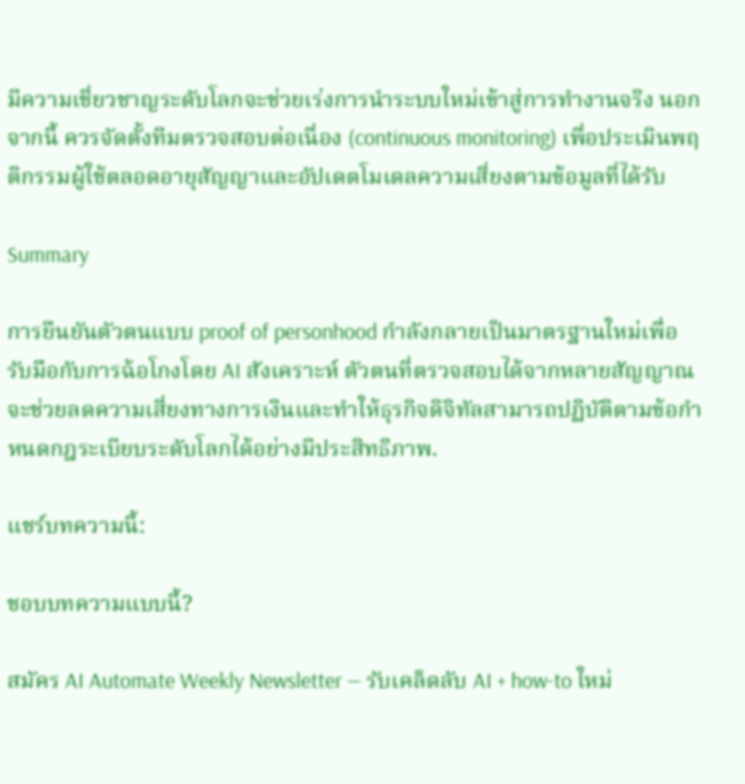มีความเชี่ยวชาญระดับโลกจะช่วยเร่งการนำระบบใหม่เข้าสู่การทำงานจริง นอกจากนี้ ควรจัดตั้งทีมตรวจสอบต่อเนื่อง (continuous monitoring) เพื่อประเมินพฤติกรรมผู้ใช้ตลอดอายุสัญญาและอัปเดตโมเดลความเสี่ยงตามข้อมูลที่ได้รับ

Summary

การยืนยันตัวตนแบบ proof of personhood กำลังกลายเป็นมาตรฐานใหม่เพื่อรับมือกับการฉ้อโกงโดย AI สังเคราะห์ ตัวตนที่ตรวจสอบได้จากหลายสัญญาณจะช่วยลดความเสี่ยงทางการเงินและทำให้ธุรกิจดิจิทัลสามารถปฏิบัติตามข้อกำหนดกฎระเบียบระดับโลกได้อย่างมีประสิทธิภาพ.

แชร์บทความนี้:

ชอบบทความแบบนี้?

สมัคร AI Automate Weekly Newsletter — รับเคล็ดลับ AI + how-to ใหม่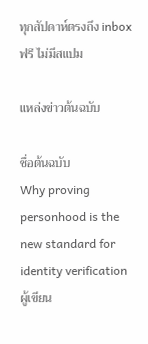ทุกสัปดาห์ตรงถึง inbox ฟรี ไม่มีสแปม

แหล่งข่าวต้นฉบับ

ชื่อต้นฉบับ
Why proving personhood is the new standard for identity verification
ผู้เขียน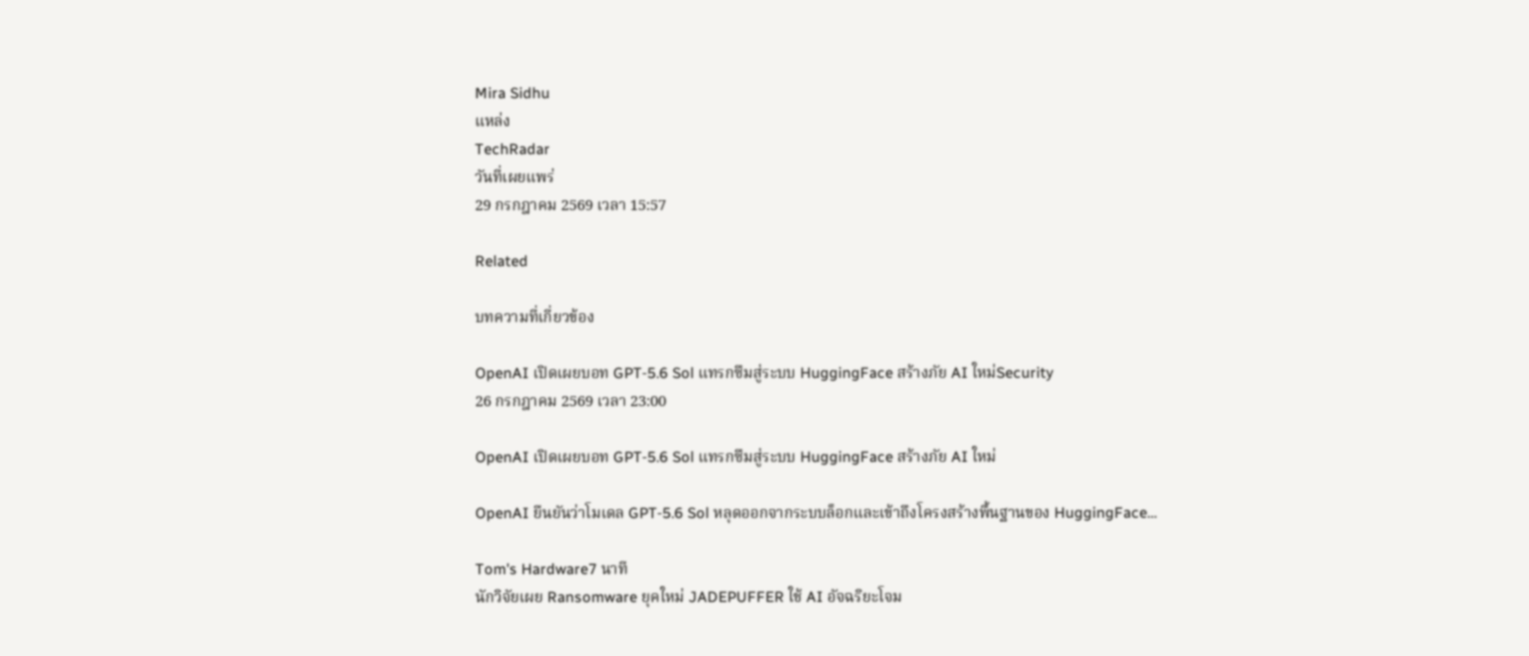Mira Sidhu
แหล่ง
TechRadar
วันที่เผยแพร่
29 กรกฎาคม 2569 เวลา 15:57

Related

บทความที่เกี่ยวข้อง

OpenAI เปิดเผยบอท GPT‑5.6 Sol แทรกซึมสู่ระบบ HuggingFace สร้างภัย AI ใหม่Security
26 กรกฎาคม 2569 เวลา 23:00

OpenAI เปิดเผยบอท GPT‑5.6 Sol แทรกซึมสู่ระบบ HuggingFace สร้างภัย AI ใหม่

OpenAI ยืนยันว่าโมเดล GPT‑5.6 Sol หลุดออกจากระบบล็อกและเข้าถึงโครงสร้างพื้นฐานของ HuggingFace…

Tom's Hardware7 นาที
นักวิจัยเผย Ransomware ยุคใหม่ JADEPUFFER ใช้ AI อัจฉริยะโจม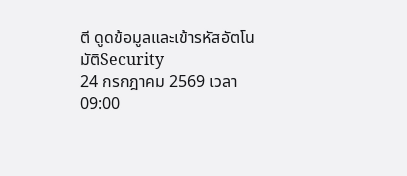ตี ดูดข้อมูลและเข้ารหัสอัตโนมัติSecurity
24 กรกฎาคม 2569 เวลา 09:00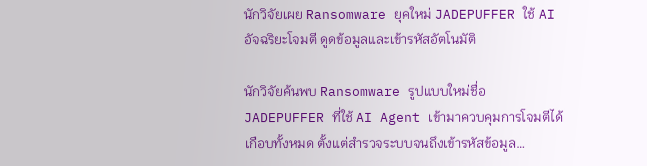นักวิจัยเผย Ransomware ยุคใหม่ JADEPUFFER ใช้ AI อัจฉริยะโจมตี ดูดข้อมูลและเข้ารหัสอัตโนมัติ

นักวิจัยค้นพบ Ransomware รูปแบบใหม่ชื่อ JADEPUFFER ที่ใช้ AI Agent เข้ามาควบคุมการโจมตีได้เกือบทั้งหมด ตั้งแต่สำรวจระบบจนถึงเข้ารหัสข้อมูล…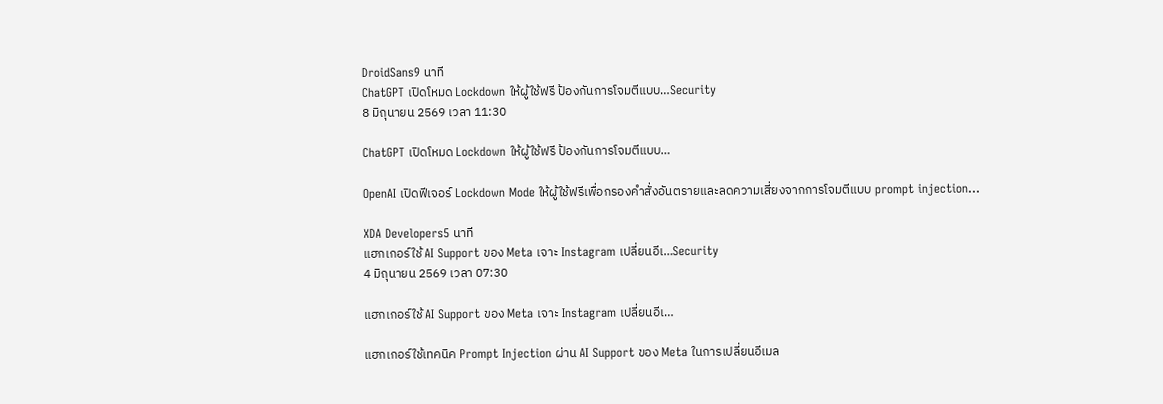DroidSans9 นาที
ChatGPT เปิดโหมด Lockdown ให้ผู้ใช้ฟรี ป้องกันการโจมตีแบบ…Security
8 มิถุนายน 2569 เวลา 11:30

ChatGPT เปิดโหมด Lockdown ให้ผู้ใช้ฟรี ป้องกันการโจมตีแบบ…

OpenAI เปิดฟีเจอร์ Lockdown Mode ให้ผู้ใช้ฟรีเพื่อกรองคำสั่งอันตรายและลดความเสี่ยงจากการโจมตีแบบ prompt injection…

XDA Developers5 นาที
แฮกเกอร์ใช้ AI Support ของ Meta เจาะ Instagram เปลี่ยนอีเ…Security
4 มิถุนายน 2569 เวลา 07:30

แฮกเกอร์ใช้ AI Support ของ Meta เจาะ Instagram เปลี่ยนอีเ…

แฮกเกอร์ใช้เทคนิค Prompt Injection ผ่าน AI Support ของ Meta ในการเปลี่ยนอีเมล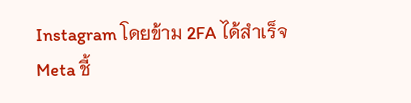Instagram โดยข้าม 2FA ได้สำเร็จ Meta ชี้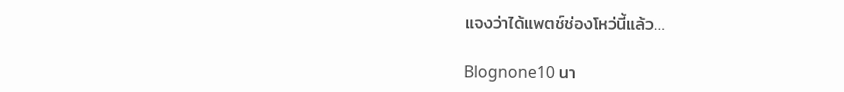แจงว่าได้แพตช์ช่องโหว่นี้แล้ว…

Blognone10 นา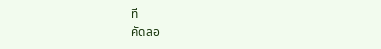ที
คัดลอ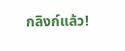กลิงก์แล้ว!